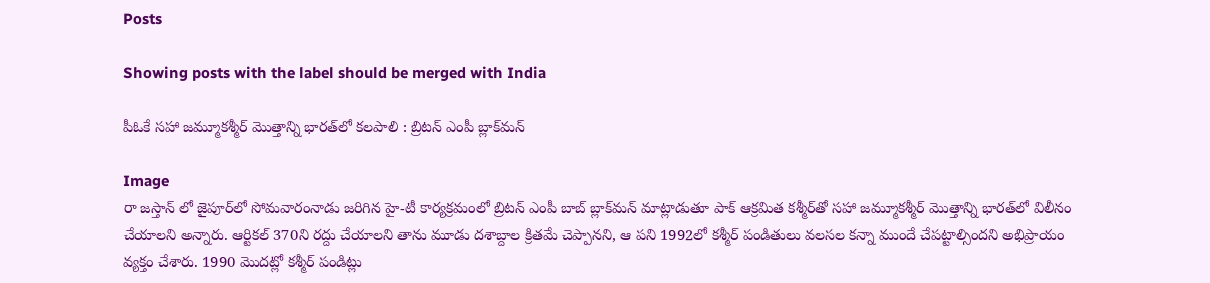Posts

Showing posts with the label should be merged with India

పీఓకే సహా జమ్మూకశ్మీర్‌ మొత్తాన్ని భారత్‌లో కలపాలి : బ్రిటన్ ఎంపీ బ్లాక్‌మన్

Image
రా జస్తాన్ లో జైపూర్‌లో సోమవారంనాడు జరిగిన హై-టీ కార్యక్రమంలో బ్రిటన్ ఎంపీ బాబ్ బ్లాక్‌మన్ మాట్లాడుతూ పాక్ ఆక్రమిత కశ్మీర్‌తో సహా జమ్మూకశ్మీర్ మొత్తాన్ని భారత్‌లో విలీనం చేయాలని అన్నారు. ఆర్టికల్ 370ని రద్దు చేయాలని తాను మూడు దశాబ్దాల క్రితమే చెప్పానని, ఆ పని 1992లో కశ్మీర్ పండితులు వలసల కన్నా ముందే చేపట్టాల్సిందని అభిప్రాయం వ్యక్తం చేశారు. 1990 మొదట్లో కశ్మీర్ పండిట్లు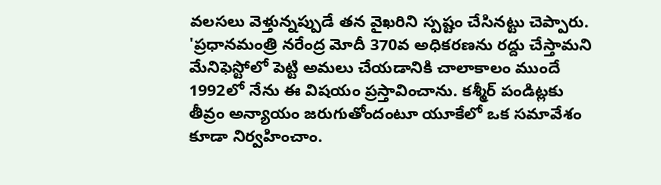వలసలు వెళ్తున్నప్పుడే తన వైఖరిని స్పష్టం చేసినట్టు చెప్పారు. 'ప్రధానమంత్రి నరేంద్ర మోదీ 370వ అధికరణను రద్దు చేస్తామని మేనిఫెస్టోలో పెట్టి అమలు చేయడానికి చాలాకాలం ముందే 1992లో నేను ఈ విషయం ప్రస్తావించాను. కశ్మీర్ పండిట్లకు తీవ్రం అన్యాయం జరుగుతోందంటూ యూకేలో ఒక సమావేశం కూడా నిర్వహించాం.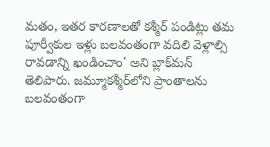మతం, ఇతర కారణాలతో కశ్మీర్ పండిట్లు తమ పూర్వీకుల ఇళ్లు బలవంతంగా వదిలి వెళ్లాల్సి రావడాన్ని ఖండించాం' అని బ్లాక్‌మన్ తెలిపారు. జమ్మూకశ్మీర్‌లోని ప్రాంతాలను బలవంతంగా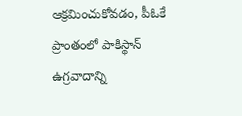ఆక్రమించుకోవడం, పీఓకే ప్రాంతంలో పాకిస్థాన్ ఉగ్రవాదాన్ని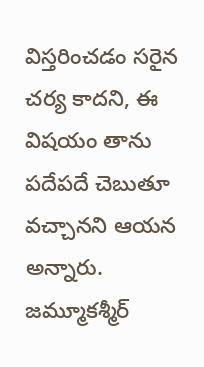విస్తరించడం సరైన చర్య కాదని, ఈ విషయం తాను పదేపదే చెబుతూ వచ్చానని ఆయన అన్నారు. జమ్మూకశ్మీర్‌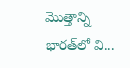మొత్తాన్ని భారత్‌లో వి...